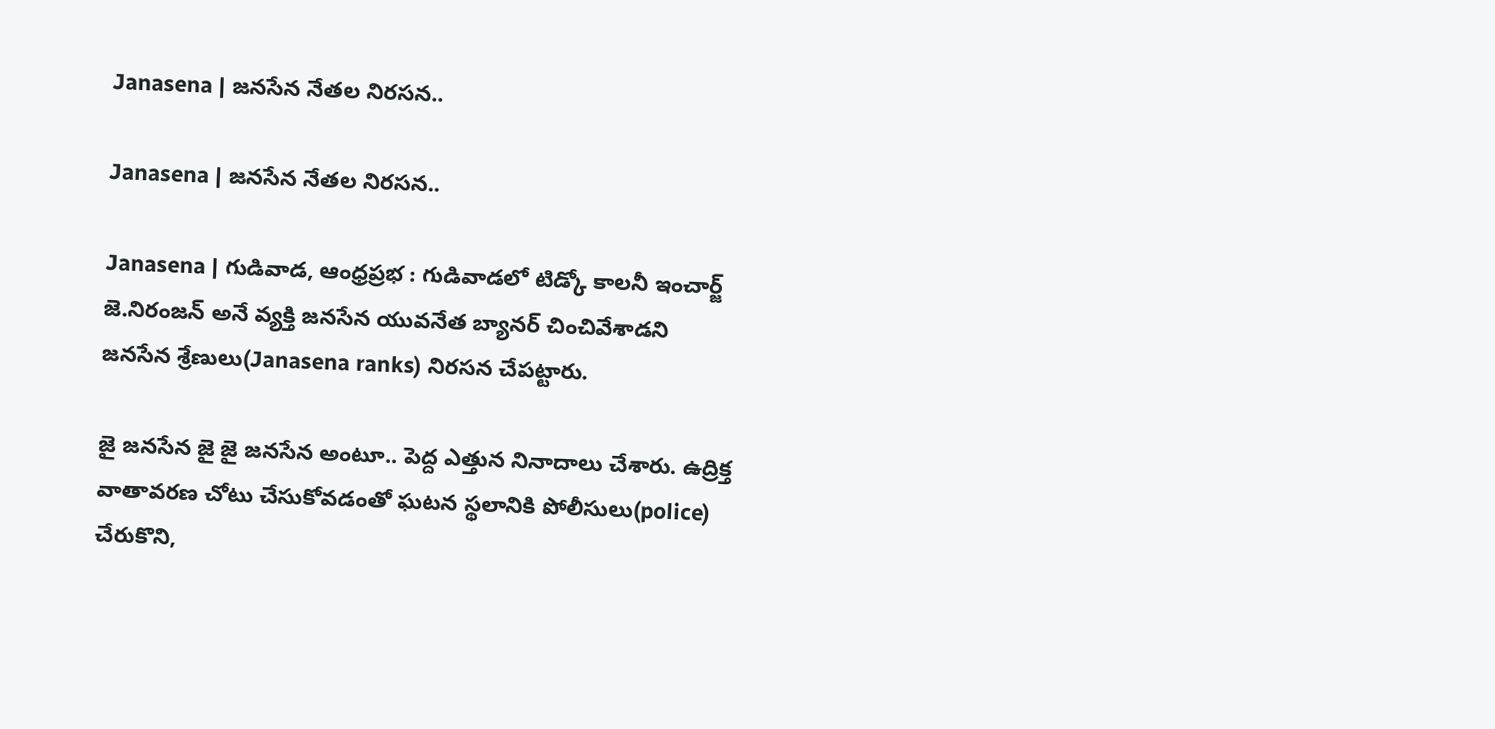Janasena | జనసేన నేతల నిరసన..

Janasena | జనసేన నేతల నిరసన..

Janasena | గుడివాడ, ఆంధ్రప్రభ : గుడివాడలో టిడ్కో కాలనీ ఇంచార్జ్ జె.నిరంజన్ అనే వ్యక్తి జనసేన యువనేత బ్యానర్ చించివేశాడని జనసేన శ్రేణులు(Janasena ranks) నిరసన చేపట్టారు.

జై జనసేన జై జై జనసేన అంటూ.. పెద్ద ఎత్తున నినాదాలు చేశారు. ఉద్రిక్త వాతావరణ చోటు చేసుకోవడంతో ఘటన స్థలానికి పోలీసులు(police) చేరుకొని,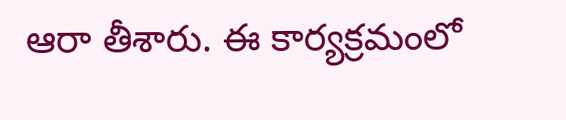ఆరా తీశారు. ఈ కార్యక్రమంలో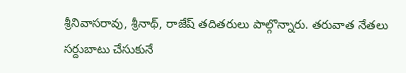శ్రీనివాసరావు, శ్రీనాథ్, రాజేష్ తదితరులు పాల్గొన్నారు. తరువాత నేతలు సర్దుబాటు చేసుకునే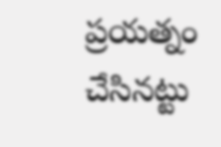ప్రయత్నం చేసినట్టు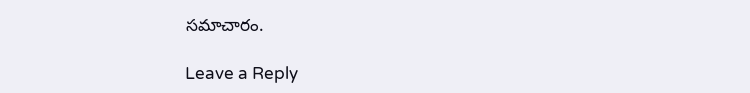సమాచారం.

Leave a Reply